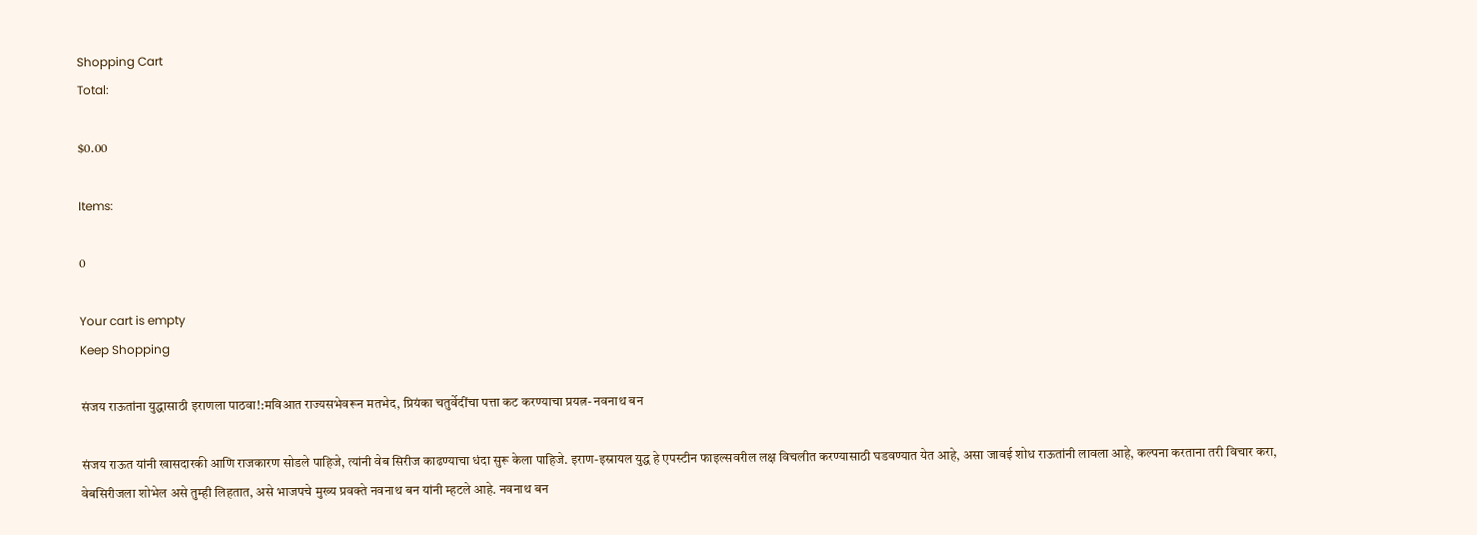Shopping Cart
Total:

$0.00

Items:

0

Your cart is empty
Keep Shopping

संजय राऊतांना युद्धासाठी इराणला पाठवा!:मविआत राज्यसभेवरून मतभेद, प्रियंका चतुर्वेदींचा पत्ता कट करण्याचा प्रयत्न- नवनाथ बन

संजय राऊत यांनी खासदारकी आणि राजकारण सोडले पाहिजे, त्यांनी वेब सिरीज काढण्याचा धंदा सुरू केला पाहिजे. इराण-इस्रायल युद्ध हे एपस्टीन फाइल्सवरील लक्ष विचलीत करण्यासाठी घडवण्यात येत आहे, असा जावई शोध राऊतांनी लावला आहे, कल्पना करताना तरी विचार करा, वेबसिरीजला शोभेल असे तुम्ही लिहतात, असे भाजपचे मुख्य प्रवक्ते नवनाथ बन यांनी म्हटले आहे. नवनाथ बन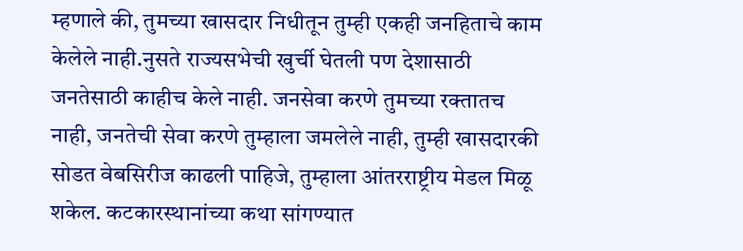म्हणाले की, तुमच्या खासदार निधीतून तुम्ही एकही जनहिताचे काम केलेले नाही.नुसते राज्यसभेची खुर्ची घेतली पण देशासाठी जनतेसाठी काहीच केले नाही. जनसेवा करणे तुमच्या रक्तातच नाही, जनतेची सेवा करणे तुम्हाला जमलेले नाही, तुम्ही खासदारकी सोडत वेबसिरीज काढली पाहिजे, तुम्हाला आंतरराष्ट्रीय मेडल मिळू शकेल. कटकारस्थानांच्या कथा सांगण्यात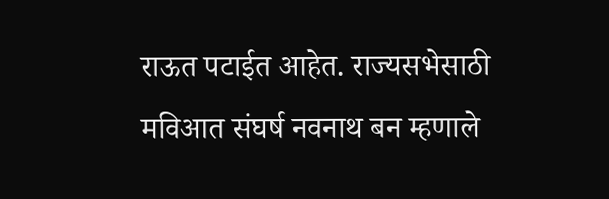राऊत पटाईत आहेत. राज्यसभेसाठी मविआत संघर्ष नवनाथ बन म्हणाले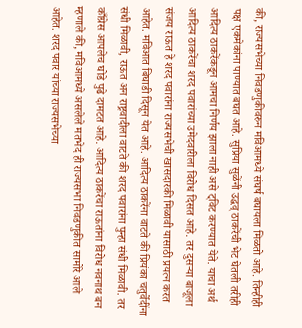की, राज्यसभेच्या निवडणुकीवरुन मविआमध्ये संघर्ष बघायला मिळतो आहे. तिन्हीही पक्ष एकमेकांना पाण्यात बघत आहे. सुप्रिया सुळेंनी उद्धव् ठाकरेंची भेट घेतली तरीही आदित्य ठाकरेंकडून आमचा निर्णय झाला नाही असे ट्विट करण्यात येते. याचा अर्थ आदित्य ठाकरेंचा शरद पवारांच्या उमेदवारीला विरोध दिसत आहे. तर दुसऱ्या बाजूला संजय राऊत हे शरद पवारांना राज्यसभेची खासदारकी मिळावी यासाठी प्रयत्न करत आहेत. मविआत बिघाडी दिसून येत आहे. आदित्य ठाकरेंना वाटते की प्रियंका चतुर्वेदींना संधी मिळावी, राऊत अन राष्ट्रवादीला वाटते की शरद पवारांना पुन्हा संधी मिळावी. तर काँग्रेस आपलेच घोडे पुढे दामटत आहे. आदित्य ठाकरेंचा राऊतांना विरोध नवनाथ बन म्हणाले की, मविआमध्ये असलेले मतभेद ही राज्यसभा निवडणुकीत सामोरे आले आहेत. शरद पवार यांच्या राज्यसभेच्या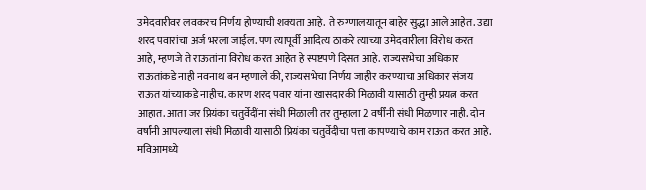उमेदवारीवर लवकरच निर्णय होण्याची शक्यता आहे. ते रुग्णालयातून बाहेर सुद्धा आले आहेत. उद्या शरद पवारांचा अर्ज भरला जाईल. पण त्यापूर्वी आदित्य ठाकरे त्याच्या उमेदवारीला विरोध करत आहे, म्हणजे ते राऊतांना विरोध करत आहेत हे स्पष्टपणे दिसत आहे. राज्यसभेचा अधिकार राऊतांकडे नाही नवनाथ बन म्हणाले की, राज्यसभेचा निर्णय जाहीर करण्याचा अधिकार संजय राऊत यांच्याकडे नाहीच. कारण शरद पवार यांना खासदारकी मिळावी यासाठी तुम्ही प्रयत्न करत आहात. आता जर प्रियंका चतुर्वेदींना संधी मिळाली तर तुम्हाला 2 वर्षींनी संधी मिळणार नाही. दोन वर्षांनी आपल्याला संधी मिळावी यासाठी प्रियंका चतुर्वेदीचा पत्ता कापण्याचे काम राऊत करत आहे. मविआमध्ये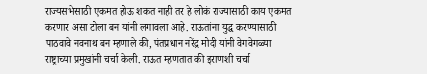राज्यसभेसाठी एकमत होऊ शकत नाही तर हे लोकं राज्यासाठी काय एकमत करणार असा टोला बन यांनी लगावला आहे. राऊतांना युद्ध करण्यासाठी पाठवावे नवनाथ बन म्हणाले की, पंतप्रधान नरेंद्र मोदी यांनी वेगवेगळ्या राष्ट्राच्या प्रमुखांनी चर्चा केली. राऊत म्हणतात की इराणशी चर्चा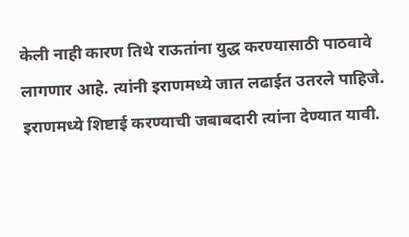केली नाही कारण तिथे राऊतांना युद्ध करण्यासाठी पाठवावे लागणार आहे. त्यांनी इराणमध्ये जात लढाईत उतरले पाहिजे. इराणमध्ये शिष्टाई करण्याची जबाबदारी त्यांना देण्यात यावी.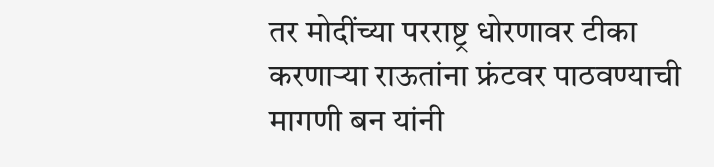तर मोदींच्या परराष्ट्र धोरणावर टीका करणाऱ्या राऊतांना फ्रंटवर पाठवण्याची मागणी बन यांनी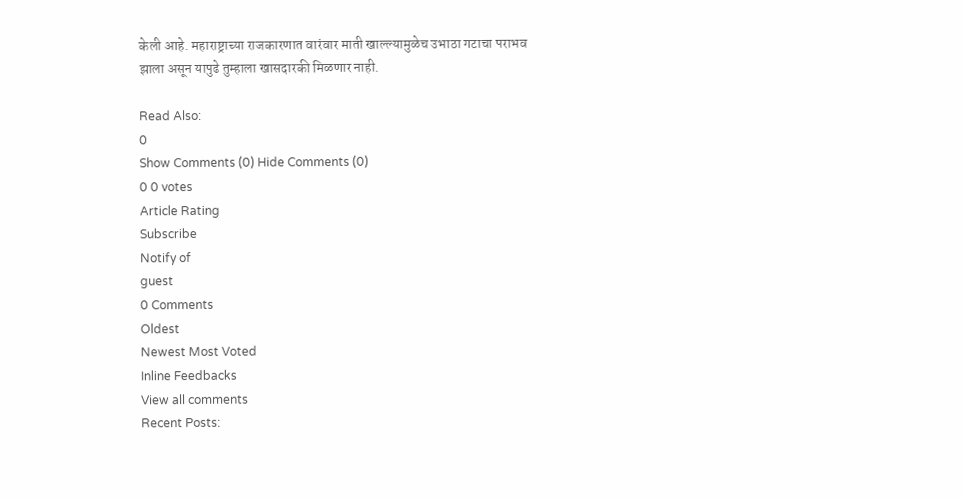केली आहे. महाराष्ट्राच्या राजकारणात वारंवार माती खाल्ल्यामुळेच उभाठा गटाचा पराभव झाला असून यापुढे तुम्हाला खासदारकी मिळणार नाही.

Read Also:
0
Show Comments (0) Hide Comments (0)
0 0 votes
Article Rating
Subscribe
Notify of
guest
0 Comments
Oldest
Newest Most Voted
Inline Feedbacks
View all comments
Recent Posts: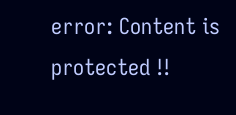error: Content is protected !!